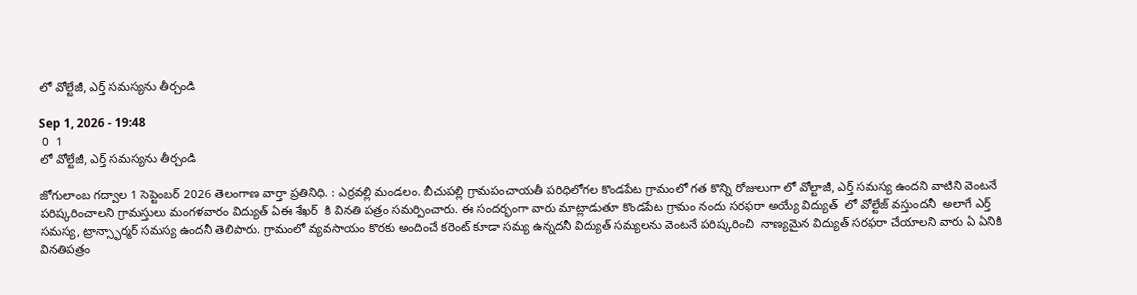లో వోల్టేజీ, ఎర్త్ సమస్యను తీర్చండి

Sep 1, 2026 - 19:48
 0  1
లో వోల్టేజీ, ఎర్త్ సమస్యను తీర్చండి

జోగులాంబ గద్వాల 1 సెప్టెంబర్ 2026 తెలంగాణ వార్తా ప్రతినిధి. : ఎర్రవల్లి మండలం. బీచుపల్లి గ్రామపంచాయతీ పరిధిలోగల కొండపేట గ్రామంలో గత కొన్ని రోజులుగా లో వోల్టాజీ, ఎర్త్ సమస్య ఉందని వాటిని వెంటనే పరిష్కరించాలని గ్రామస్తులు మంగళవారం విద్యుత్ ఏఈ శేఖర్  కి వినతి పత్రం సమర్పించారు. ఈ సందర్భంగా వారు మాట్లాడుతూ కొండపేట గ్రామం నందు సరఫరా అయ్యే విద్యుత్  లో వోల్టేజ్ వస్తుందనీ  అలాగే ఎర్త్ సమస్య, ట్రాన్స్ఫార్మర్ సమస్య ఉందనీ తెలిపారు. గ్రామంలో వ్యవసాయం కొరకు అందించే కరెంట్ కూడా సమ్య ఉన్నదనీ విద్యుత్ సమ్యలను వెంటనే పరిష్కరించి  నాణ్యమైన విద్యుత్ సరఫరా చేయాలని వారు ఏ ఏనికి వినతిపత్రం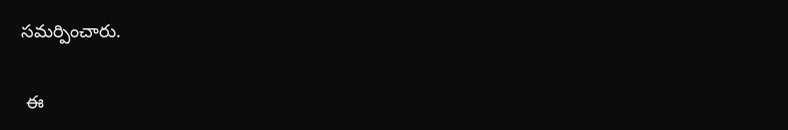సమర్పించారు.

 ఈ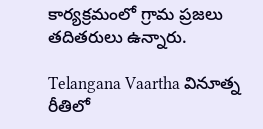కార్యక్రమంలో గ్రామ ప్రజలు తదితరులు ఉన్నారు.

Telangana Vaartha వినూత్న రీతిలో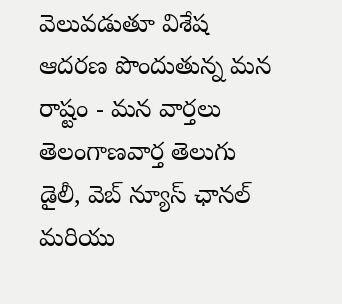వెలువడుతూ విశేష ఆదరణ పొందుతున్న మన రాష్టం - మన వార్తలు తెలంగాణవార్త తెలుగు డైలీ, వెబ్ న్యూస్ ఛానల్ మరియు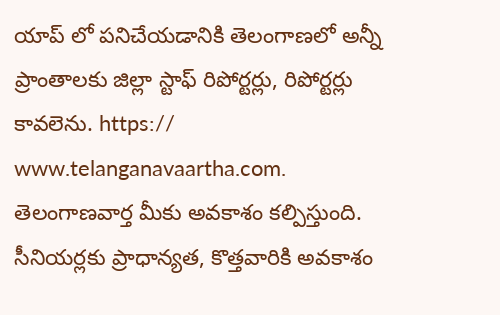యాప్ లో పనిచేయడానికి తెలంగాణలో అన్నీ ప్రాంతాలకు జిల్లా స్టాఫ్ రిపోర్టర్లు, రిపోర్టర్లు కావలెను. https:// www.telanganavaartha.com. తెలంగాణవార్త మీకు అవకాశం కల్పిస్తుంది. సీనియర్లకు ప్రాధాన్యత, కొత్తవారికి అవకాశం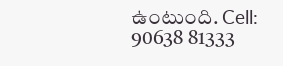ఉంటుంది. Cell: 90638 81333